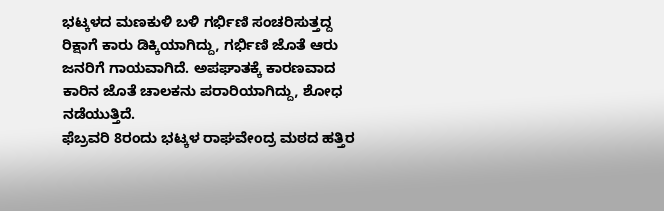ಭಟ್ಕಳದ ಮಣಕುಳಿ ಬಳಿ ಗರ್ಭಿಣಿ ಸಂಚರಿಸುತ್ತದ್ದ ರಿಕ್ಷಾಗೆ ಕಾರು ಡಿಕ್ಕಿಯಾಗಿದ್ದು, ಗರ್ಭಿಣಿ ಜೊತೆ ಆರು ಜನರಿಗೆ ಗಾಯವಾಗಿದೆ. ಅಪಘಾತಕ್ಕೆ ಕಾರಣವಾದ ಕಾರಿನ ಜೊತೆ ಚಾಲಕನು ಪರಾರಿಯಾಗಿದ್ದು, ಶೋಧ ನಡೆಯುತ್ತಿದೆ.
ಫೆಬ್ರವರಿ 8ರಂದು ಭಟ್ಕಳ ರಾಘವೇಂದ್ರ ಮಠದ ಹತ್ತಿರ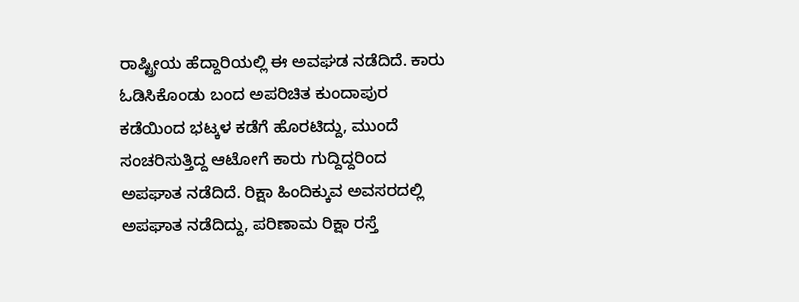ರಾಷ್ಟ್ರೀಯ ಹೆದ್ದಾರಿಯಲ್ಲಿ ಈ ಅವಘಡ ನಡೆದಿದೆ. ಕಾರು ಓಡಿಸಿಕೊಂಡು ಬಂದ ಅಪರಿಚಿತ ಕುಂದಾಪುರ ಕಡೆಯಿಂದ ಭಟ್ಕಳ ಕಡೆಗೆ ಹೊರಟಿದ್ದು, ಮುಂದೆ ಸಂಚರಿಸುತ್ತಿದ್ದ ಆಟೋಗೆ ಕಾರು ಗುದ್ದಿದ್ದರಿಂದ ಅಪಘಾತ ನಡೆದಿದೆ. ರಿಕ್ಷಾ ಹಿಂದಿಕ್ಕುವ ಅವಸರದಲ್ಲಿ ಅಪಘಾತ ನಡೆದಿದ್ದು, ಪರಿಣಾಮ ರಿಕ್ಷಾ ರಸ್ತೆ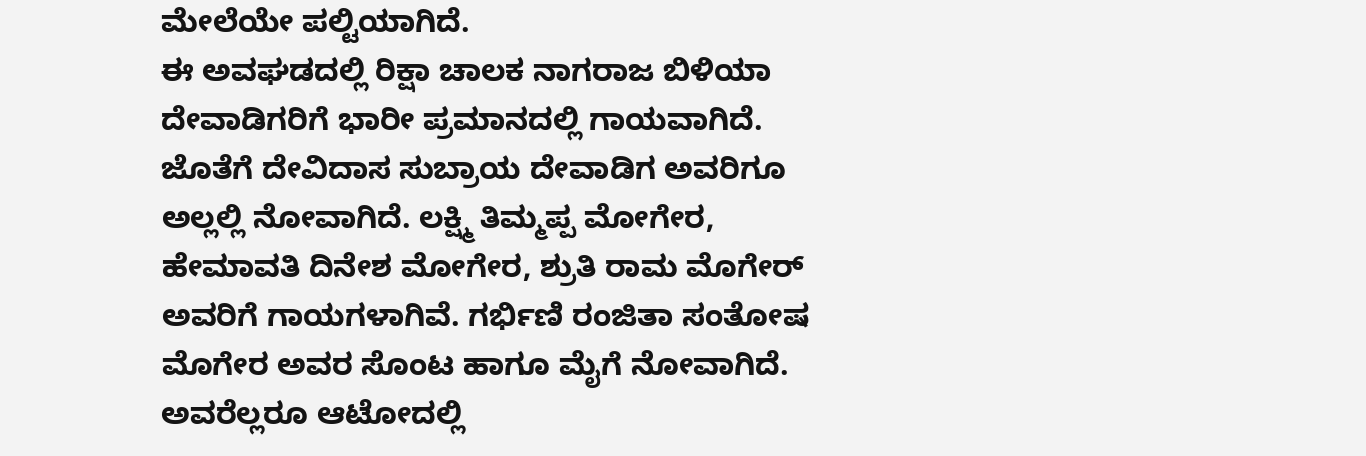ಮೇಲೆಯೇ ಪಲ್ಟಿಯಾಗಿದೆ.
ಈ ಅವಘಡದಲ್ಲಿ ರಿಕ್ಷಾ ಚಾಲಕ ನಾಗರಾಜ ಬಿಳಿಯಾ ದೇವಾಡಿಗರಿಗೆ ಭಾರೀ ಪ್ರಮಾನದಲ್ಲಿ ಗಾಯವಾಗಿದೆ. ಜೊತೆಗೆ ದೇವಿದಾಸ ಸುಬ್ರಾಯ ದೇವಾಡಿಗ ಅವರಿಗೂ ಅಲ್ಲಲ್ಲಿ ನೋವಾಗಿದೆ. ಲಕ್ಷ್ಮಿ ತಿಮ್ಮಪ್ಪ ಮೋಗೇರ, ಹೇಮಾವತಿ ದಿನೇಶ ಮೋಗೇರ, ಶ್ರುತಿ ರಾಮ ಮೊಗೇರ್ ಅವರಿಗೆ ಗಾಯಗಳಾಗಿವೆ. ಗರ್ಭಿಣಿ ರಂಜಿತಾ ಸಂತೋಷ ಮೊಗೇರ ಅವರ ಸೊಂಟ ಹಾಗೂ ಮೈಗೆ ನೋವಾಗಿದೆ. ಅವರೆಲ್ಲರೂ ಆಟೋದಲ್ಲಿ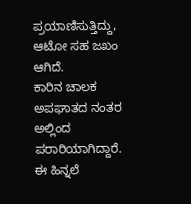ಪ್ರಯಾಣಿಸುತ್ತಿದ್ದು, ಆಟೋ ಸಹ ಜಖಂ ಆಗಿದೆ.
ಕಾರಿನ ಚಾಲಕ ಅಪಘಾತದ ನಂತರ ಅಲ್ಲಿಂದ ಪರಾರಿಯಾಗಿದ್ದಾರೆ. ಈ ಹಿನ್ನಲೆ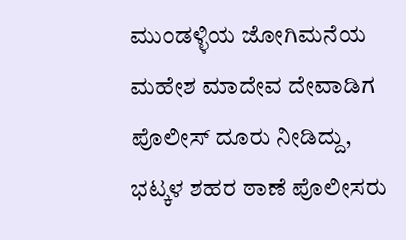ಮುಂಡಳ್ಳಿಯ ಜೋಗಿಮನೆಯ ಮಹೇಶ ಮಾದೇವ ದೇವಾಡಿಗ ಪೊಲೀಸ್ ದೂರು ನೀಡಿದ್ದು, ಭಟ್ಕಳ ಶಹರ ಠಾಣೆ ಪೊಲೀಸರು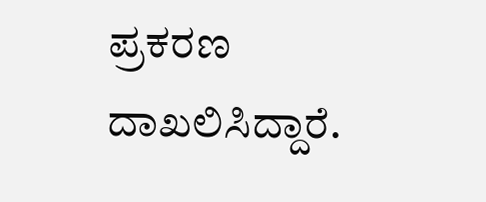ಪ್ರಕರಣ ದಾಖಲಿಸಿದ್ದಾರೆ.